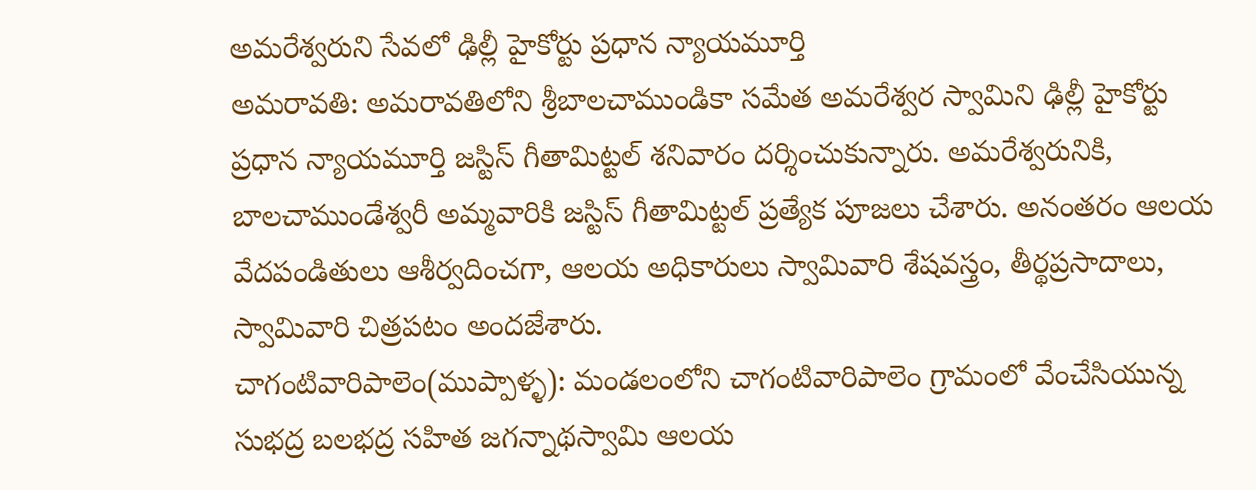అమరేశ్వరుని సేవలో ఢిల్లీ హైకోర్టు ప్రధాన న్యాయమూర్తి
అమరావతి: అమరావతిలోని శ్రీబాలచాముండికా సమేత అమరేశ్వర స్వామిని ఢిల్లీ హైకోర్టు ప్రధాన న్యాయమూర్తి జస్టిస్ గీతామిట్టల్ శనివారం దర్శించుకున్నారు. అమరేశ్వరునికి, బాలచాముండేశ్వరీ అమ్మవారికి జస్టిస్ గీతామిట్టల్ ప్రత్యేక పూజలు చేశారు. అనంతరం ఆలయ వేదపండితులు ఆశీర్వదించగా, ఆలయ అధికారులు స్వామివారి శేషవస్త్రం, తీర్థప్రసాదాలు, స్వామివారి చిత్రపటం అందజేశారు.
చాగంటివారిపాలెం(ముప్పాళ్ళ): మండలంలోని చాగంటివారిపాలెం గ్రామంలో వేంచేసియున్న సుభద్ర బలభద్ర సహిత జగన్నాథస్వామి ఆలయ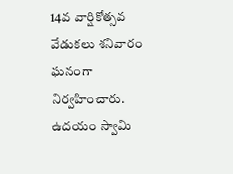14వ వార్షికోత్సవ వేడుకలు శనివారం ఘనంగా నిర్వహించారు. ఉదయం స్వామి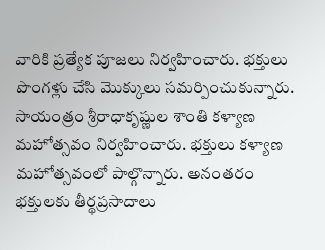వారికి ప్రత్యేక పూజలు నిర్వహించారు. భక్తులు పొంగళ్లు చేసి మొక్కులు సమర్పించుకున్నారు. సాయంత్రం శ్రీరాధాకృష్ణుల శాంతి కళ్యాణ మహోత్సవం నిర్వహించారు. భక్తులు కళ్యాణ మహోత్సవంలో పాల్గొన్నారు. అనంతరం భక్తులకు తీర్థప్రసాదాలు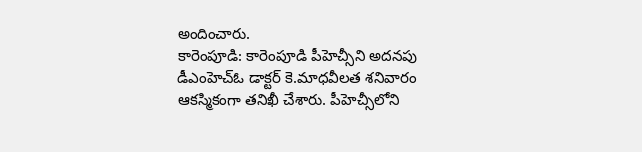అందించారు.
కారెంపూడి: కారెంపూడి పీహెచ్సీని అదనపు డీఎంహెచ్ఓ డాక్టర్ కె.మాధవీలత శనివారం ఆకస్మికంగా తనిఖీ చేశారు. పీహెచ్సీలోని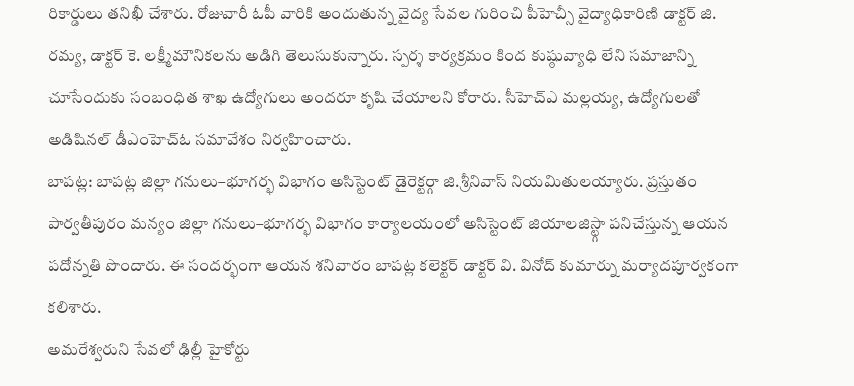రికార్డులు తనిఖీ చేశారు. రోజువారీ ఓపీ వారికి అందుతున్న వైద్య సేవల గురించి పీహెచ్సీ వైద్యాధికారిణి డాక్టర్ జి. రమ్య, డాక్టర్ కె. లక్ష్మీమౌనికలను అడిగి తెలుసుకున్నారు. స్పర్శ కార్యక్రమం కింద కుష్ఠువ్యాధి లేని సమాజాన్ని చూసేందుకు సంబంధిత శాఖ ఉద్యోగులు అందరూ కృషి చేయాలని కోరారు. సీహెచ్ఎ మల్లయ్య, ఉద్యోగులతో అడిషినల్ డీఎంహెచ్ఓ సమావేశం నిర్వహించారు.
బాపట్ల: బాపట్ల జిల్లా గనులు–భూగర్భ విభాగం అసిస్టెంట్ డైరెక్టర్గా జి.శ్రీనివాస్ నియమితులయ్యారు. ప్రస్తుతం పార్వతీపురం మన్యం జిల్లా గనులు–భూగర్భ విభాగం కార్యాలయంలో అసిస్టెంట్ జియాలజిస్ట్గా పనిచేస్తున్న ఆయన పదోన్నతి పొందారు. ఈ సందర్భంగా ఆయన శనివారం బాపట్ల కలెక్టర్ డాక్టర్ వి. వినోద్ కుమార్ను మర్యాదపూర్వకంగా కలిశారు.
అమరేశ్వరుని సేవలో ఢిల్లీ హైకోర్టు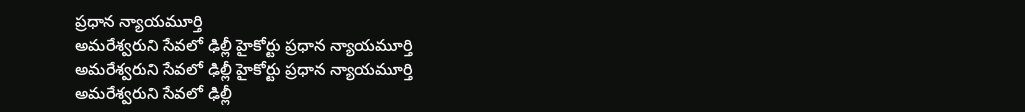ప్రధాన న్యాయమూర్తి
అమరేశ్వరుని సేవలో ఢిల్లీ హైకోర్టు ప్రధాన న్యాయమూర్తి
అమరేశ్వరుని సేవలో ఢిల్లీ హైకోర్టు ప్రధాన న్యాయమూర్తి
అమరేశ్వరుని సేవలో ఢిల్లీ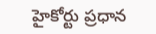హైకోర్టు ప్రధాన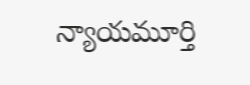న్యాయమూర్తి